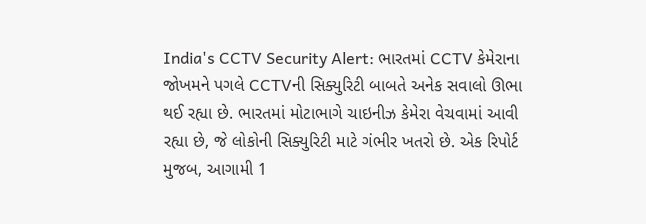India's CCTV Security Alert: ભારતમાં CCTV કેમેરાના જોખમને પગલે CCTVની સિક્યુરિટી બાબતે અનેક સવાલો ઊભા થઈ રહ્યા છે. ભારતમાં મોટાભાગે ચાઇનીઝ કેમેરા વેચવામાં આવી રહ્યા છે, જે લોકોની સિક્યુરિટી માટે ગંભીર ખતરો છે. એક રિપોર્ટ મુજબ, આગામી 1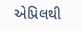એપ્રિલથી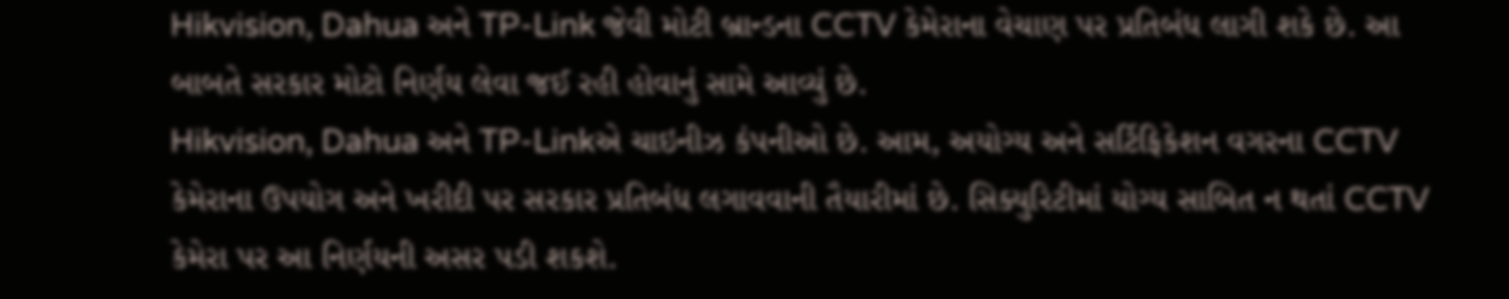Hikvision, Dahua અને TP-Link જેવી મોટી બ્રાન્ડના CCTV કેમેરાના વેચાણ પર પ્રતિબંધ લાગી શકે છે. આ બાબતે સરકાર મોટો નિર્ણય લેવા જઈ રહી હોવાનું સામે આવ્યું છે.
Hikvision, Dahua અને TP-Linkએ ચાઇનીઝ કંપનીઓ છે. આમ, અયોગ્ય અને સર્ટિફિકેશન વગરના CCTV કેમેરાના ઉપયોગ અને ખરીદી પર સરકાર પ્રતિબંધ લગાવવાની તૈયારીમાં છે. સિક્યુરિટીમાં યોગ્ય સાબિત ન થતાં CCTV કેમેરા પર આ નિર્ણયની અસર પડી શકશે.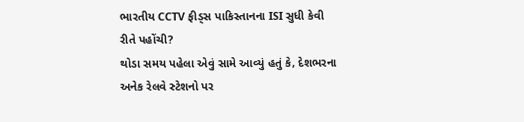ભારતીય CCTV ફીડ્સ પાકિસ્તાનના ISI સુધી કેવી રીતે પહોંચી?
થોડા સમય પહેલા એવું સામે આવ્યું હતું કે, દેશભરના અનેક રેલવે સ્ટેશનો પર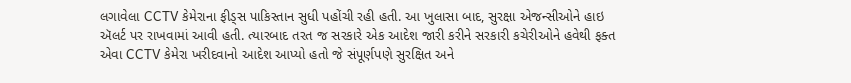લગાવેલા CCTV કેમેરાના ફીડ્સ પાકિસ્તાન સુધી પહોંચી રહી હતી. આ ખુલાસા બાદ, સુરક્ષા એજન્સીઓને હાઇ ઍલર્ટ પર રાખવામાં આવી હતી. ત્યારબાદ તરત જ સરકારે એક આદેશ જારી કરીને સરકારી કચેરીઓને હવેથી ફક્ત એવા CCTV કેમેરા ખરીદવાનો આદેશ આપ્યો હતો જે સંપૂર્ણપણે સુરક્ષિત અને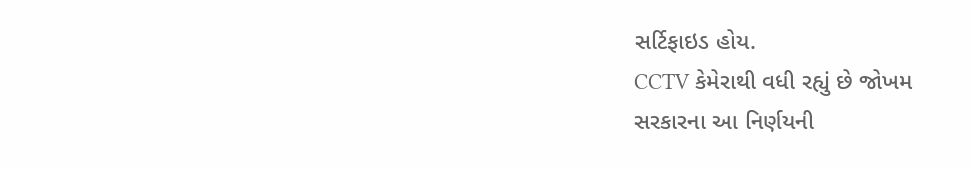સર્ટિફાઇડ હોય.
CCTV કેમેરાથી વધી રહ્યું છે જોખમ
સરકારના આ નિર્ણયની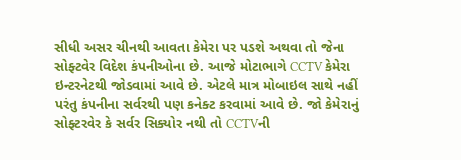સીધી અસર ચીનથી આવતા કેમેરા પર પડશે અથવા તો જેના સોફ્ટવેર વિદેશ કંપનીઓના છે. આજે મોટાભાગે CCTV કેમેરા ઇન્ટરનેટથી જોડવામાં આવે છે. એટલે માત્ર મોબાઇલ સાથે નહીં પરંતુ કંપનીના સર્વરથી પણ કનેક્ટ કરવામાં આવે છે. જો કેમેરાનું સોફ્ટરવેર કે સર્વર સિક્યોર નથી તો CCTVની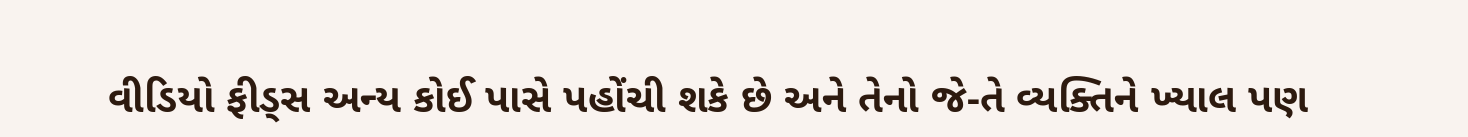વીડિયો ફીડ્સ અન્ય કોઈ પાસે પહોંચી શકે છે અને તેનો જે-તે વ્યક્તિને ખ્યાલ પણ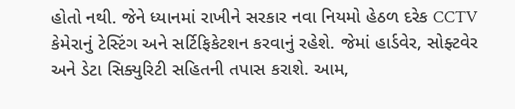હોતો નથી. જેને ધ્યાનમાં રાખીને સરકાર નવા નિયમો હેઠળ દરેક CCTV કેમેરાનું ટેસ્ટિંગ અને સર્ટિફિકેટશન કરવાનું રહેશે. જેમાં હાર્ડવેર, સોફ્ટવેર અને ડેટા સિક્યુરિટી સહિતની તપાસ કરાશે. આમ,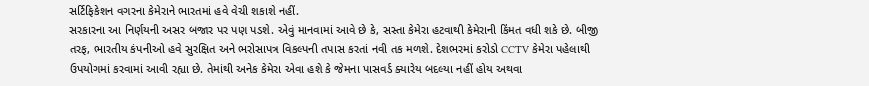સર્ટિફિકેશન વગરના કેમેરાને ભારતમાં હવે વેચી શકાશે નહીં.
સરકારના આ નિર્ણયની અસર બજાર પર પણ પડશે. એવું માનવામાં આવે છે કે, સસ્તા કેમેરા હટવાથી કેમેરાની કિંમત વધી શકે છે. બીજી તરફ, ભારતીય કંપનીઓ હવે સુરક્ષિત અને ભરોસાપત્ર વિકલ્પની તપાસ કરતાં નવી તક મળશે. દેશભરમાં કરોડો CCTV કેમેરા પહેલાથી ઉપયોગમાં કરવામાં આવી રહ્યા છે. તેમાંથી અનેક કેમેરા એવા હશે કે જેમના પાસવર્ડ ક્યારેય બદલ્યા નહીં હોય અથવા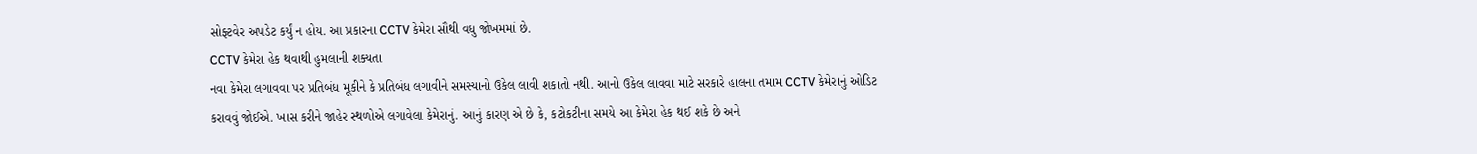સોફ્ટવેર અપડેટ કર્યું ન હોય. આ પ્રકારના CCTV કેમેરા સૌથી વધુ જોખમમાં છે.
CCTV કેમેરા હેક થવાથી હુમલાની શક્યતા
નવા કેમેરા લગાવવા પર પ્રતિબંધ મૂકીને કે પ્રતિબંધ લગાવીને સમસ્યાનો ઉકેલ લાવી શકાતો નથી. આનો ઉકેલ લાવવા માટે સરકારે હાલના તમામ CCTV કેમેરાનું ઓડિટ કરાવવું જોઈએ. ખાસ કરીને જાહેર સ્થળોએ લગાવેલા કેમેરાનું. આનું કારણ એ છે કે, કટોકટીના સમયે આ કેમેરા હેક થઈ શકે છે અને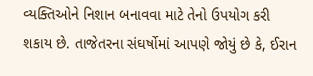વ્યક્તિઓને નિશાન બનાવવા માટે તેનો ઉપયોગ કરી શકાય છે. તાજેતરના સંઘર્ષોમાં આપણે જોયું છે કે, ઈરાન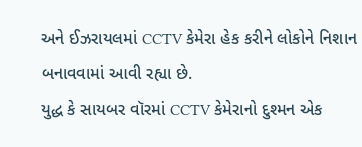અને ઈઝરાયલમાં CCTV કેમેરા હેક કરીને લોકોને નિશાન બનાવવામાં આવી રહ્યા છે.
યુદ્ધ કે સાયબર વૉરમાં CCTV કેમેરાનો દુશ્મન એક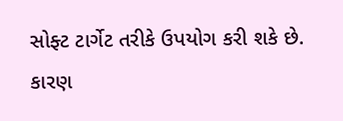સોફ્ટ ટાર્ગેટ તરીકે ઉપયોગ કરી શકે છે. કારણ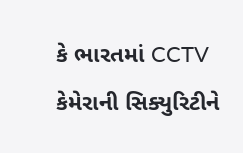કે ભારતમાં CCTV કેમેરાની સિક્યુરિટીને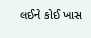લઈને કોઈ ખાસ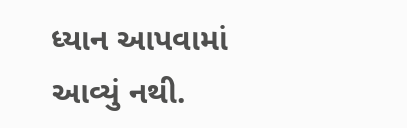ધ્યાન આપવામાં આવ્યું નથી.